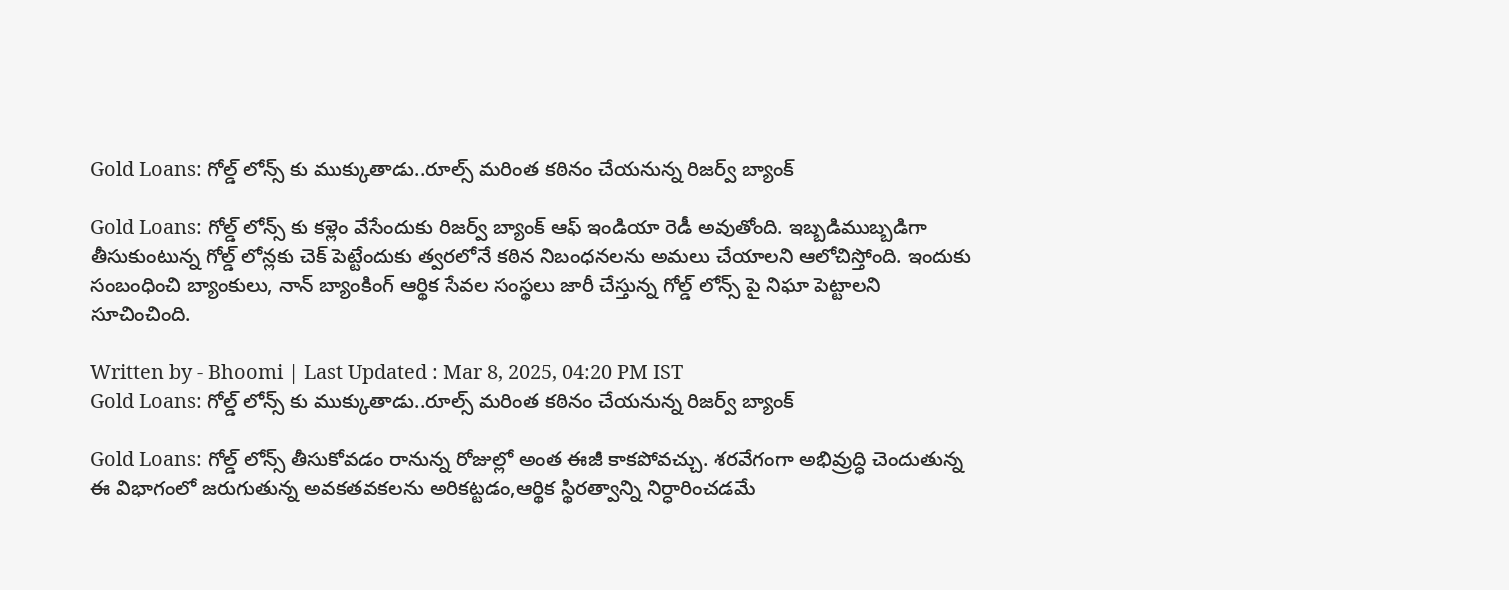Gold Loans: గోల్డ్ లోన్స్ కు ముక్కుతాడు..రూల్స్ మరింత కఠినం చేయనున్న రిజర్వ్ బ్యాంక్

Gold Loans: గోల్డ్ లోన్స్ కు కళ్లెం వేసేందుకు రిజర్వ్ బ్యాంక్ ఆఫ్ ఇండియా రెడీ అవుతోంది. ఇబ్బడిముబ్బడిగా తీసుకుంటున్న గోల్డ్ లోన్లకు చెక్ పెట్టేందుకు త్వరలోనే కఠిన నిబంధనలను అమలు చేయాలని ఆలోచిస్తోంది. ఇందుకు సంబంధించి బ్యాంకులు, నాన్ బ్యాంకింగ్ ఆర్థిక సేవల సంస్థలు జారీ చేస్తున్న గోల్డ్ లోన్స్ పై నిఘా పెట్టాలని సూచించింది.

Written by - Bhoomi | Last Updated : Mar 8, 2025, 04:20 PM IST
Gold Loans: గోల్డ్ లోన్స్ కు ముక్కుతాడు..రూల్స్ మరింత కఠినం చేయనున్న రిజర్వ్ బ్యాంక్

Gold Loans: గోల్డ్ లోన్స్ తీసుకోవడం రానున్న రోజుల్లో అంత ఈజీ కాకపోవచ్చు. శరవేగంగా అభివ్రుద్ధి చెందుతున్న ఈ విభాగంలో జరుగుతున్న అవకతవకలను అరికట్టడం,ఆర్థిక స్థిరత్వాన్ని నిర్ధారించడమే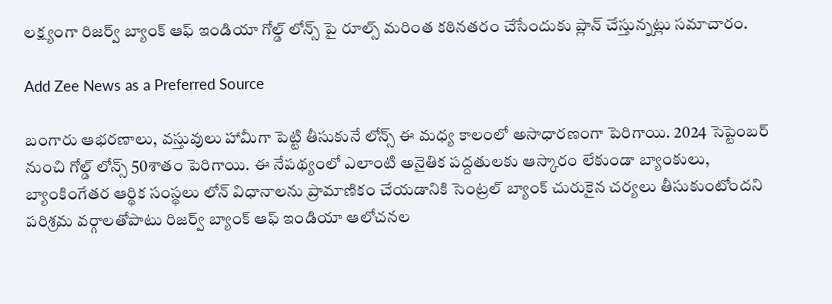లక్ష్యంగా రిజర్వ్ బ్యాంక్ ఆఫ్ ఇండియా గోల్డ్ లోన్స్ పై రూల్స్ మరింత కఠినతరం చేసేందుకు ప్లాన్ చేస్తున్నట్లు సమాచారం.

Add Zee News as a Preferred Source

బంగారు ఆభరణాలు, వస్తువులు హామీగా పెట్టి తీసుకునే లోన్స్ ఈ మధ్య కాలంలో అసాధారణంగా పెరిగాయి. 2024 సెప్టెంబర్ నుంచి గోల్డ్ లోన్స్ 50శాతం పెరిగాయి. ఈ నేపథ్యంలో ఎలాంటి అనైతిక పద్దతులకు ఆస్కారం లేకుండా బ్యాంకులు, బ్యాంకింగేతర ఆర్థిక సంస్థలు లోన్ విధానాలను ప్రామాణికం చేయడానికి సెంట్రల్ బ్యాంక్ చురుకైన చర్యలు తీసుకుంటోందని పరిశ్రమ వర్గాలతోపాటు రిజర్వ్ బ్యాంక్ ఆఫ్ ఇండియా ఆలోచనల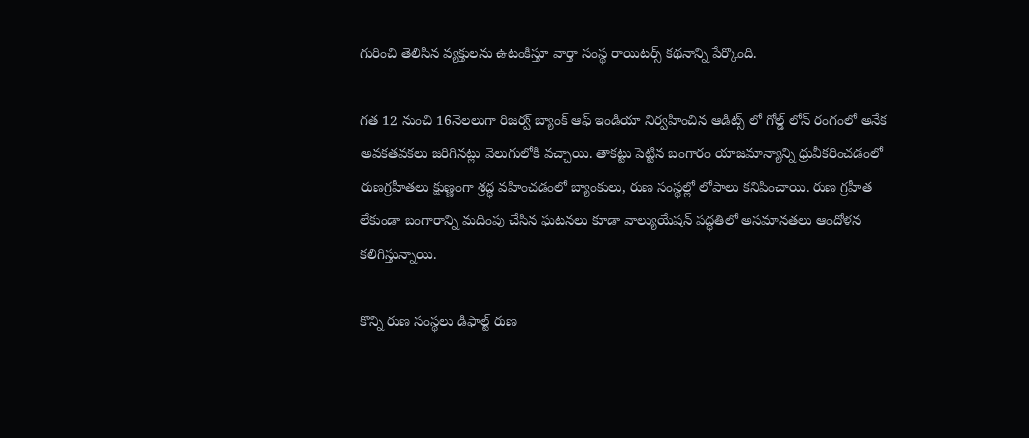గురించి తెలిసిన వ్యక్తులను ఉటంకిస్తూ వార్తా సంస్థ రాయిటర్స్ కథనాన్ని పేర్కొంది.

గత 12 నుంచి 16నెలలుగా రిజర్వ్ బ్యాంక్ ఆఫ్ ఇండియా నిర్వహించిన ఆడిట్స్ లో గోల్డ్ లోన్ రంగంలో అనేక అవకతవకలు జరిగినట్లు వెలుగులోకి వచ్చాయి. తాకట్టు పెట్టిన బంగారం యాజమాన్యాన్ని ధ్రువీకరించడంలో రుణగ్రహీతలు క్షుణ్ణంగా శ్రద్ధ వహించడంలో బ్యాంకులు, రుణ సంస్థల్లో లోపాలు కనిపించాయి. రుణ గ్రహీత లేకుండా బంగారాన్ని మదింపు చేసిన ఘటనలు కూడా వాల్యుయేషన్ పద్ధతిలో అసమానతలు ఆందోళన కలిగిస్తున్నాయి.

కొన్ని రుణ సంస్థలు డిఫాల్ట్ రుణ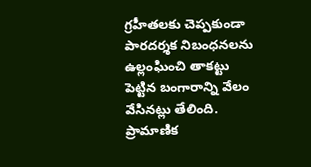గ్రహీతలకు చెప్పకుండా పారదర్శక నిబంధనలను ఉల్లంఘించి తాకట్టు పెట్టిన బంగారాన్ని వేలం వేసినట్లు తేలింది. ప్రామాణిక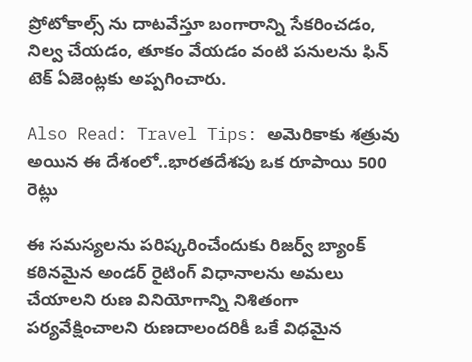ప్రోటోకాల్స్ ను దాటవేస్తూ బంగారాన్ని సేకరించడం, నిల్వ చేయడం, తూకం వేయడం వంటి పనులను ఫిన్ టెక్ ఏజెంట్లకు అప్పగించారు.

Also Read: Travel Tips: అమెరికాకు శత్రువు అయిన ఈ దేశంలో..భారతదేశపు ఒక రూపాయి 500 రెట్లు

ఈ సమస్యలను పరిష్కరించేందుకు రిజర్వ్ బ్యాంక్ కఠినమైన అండర్ రైటింగ్ విధానాలను అమలు చేయాలని రుణ వినియోగాన్ని నిశితంగా పర్యవేక్షించాలని రుణదాలందరికీ ఒకే విధమైన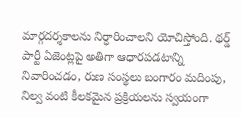మార్గదర్శకాలను నిర్ధారించాలని యోచిస్తోంది. థర్డ్ పార్టీ ఏజెంట్లపై అతిగా ఆధారపడటాన్ని నివారించడం, రుణ సంస్థలు బంగారం మదింపు, నిల్వ వంటి కీలకమైన ప్రక్రియలను స్వయంగా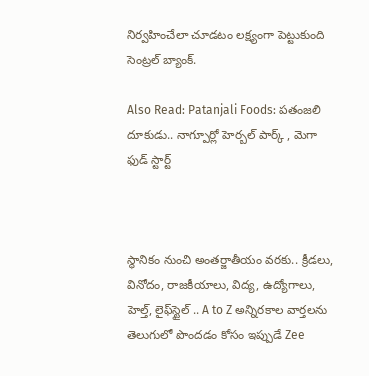నిర్వహించేలా చూడటం లక్ష్యంగా పెట్టుకుంది సెంట్రల్ బ్యాంక్.

Also Read: Patanjali Foods: పతంజలి దూకుడు.. నాగ్పూర్లో హెర్బల్ పార్క్ , మెగా ఫుడ్ స్టార్ట్



స్థానికం నుంచి అంతర్జాతీయం వరకు.. క్రీడలు, వినోదం, రాజకీయాలు, విద్య, ఉద్యోగాలు, హెల్త్, లైఫ్‌స్టైల్ .. A to Z అన్నిరకాల వార్తలను తెలుగులో పొందడం కోసం ఇప్పుడే Zee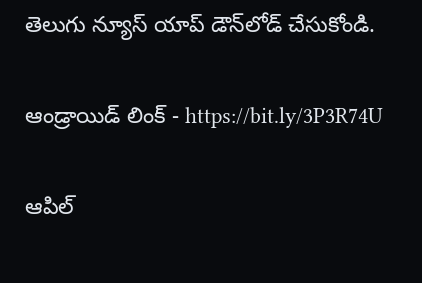తెలుగు న్యూస్ యాప్ డౌన్‌లోడ్ చేసుకోండి.

ఆండ్రాయిడ్ లింక్ - https://bit.ly/3P3R74U

ఆపిల్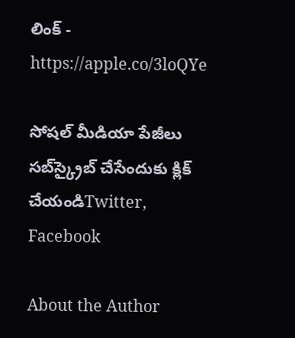లింక్ - https://apple.co/3loQYe

సోషల్ మీడియా పేజీలు సబ్‌స్క్రైబ్ చేసేందుకు క్లిక్ చేయండిTwitter, Facebook

About the Author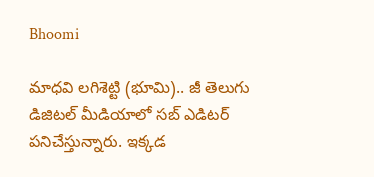Bhoomi

మాధవి లగిశెట్టి (భూమి).. జీ తెలుగు డిజిటల్ మీడియాలో సబ్ ఎడిటర్ పనిచేస్తున్నారు. ఇక్కడ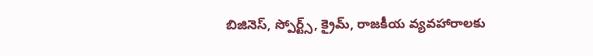బిజినెస్, స్పోర్ట్స్, క్రైమ్, రాజకీయ వ్యవహారాలకు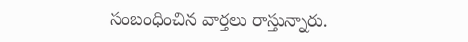సంబంధించిన వార్తలు రాస్తున్నారు.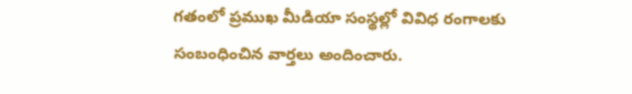గతంలో ప్రముఖ మీడియా సంస్థల్లో వివిధ రంగాలకు సంబంధించిన వార్తలు అందించారు.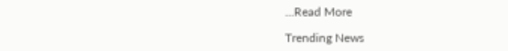...Read More

Trending News